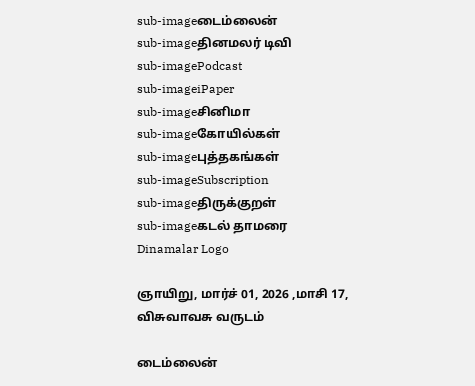sub-imageடைம்லைன்
sub-imageதினமலர் டிவி
sub-imagePodcast
sub-imageiPaper
sub-imageசினிமா
sub-imageகோயில்கள்
sub-imageபுத்தகங்கள்
sub-imageSubscription
sub-imageதிருக்குறள்
sub-imageகடல் தாமரை
Dinamalar Logo

ஞாயிறு, மார்ச் 01, 2026 ,மாசி 17, விசுவாவசு வருடம்

டைம்லைன்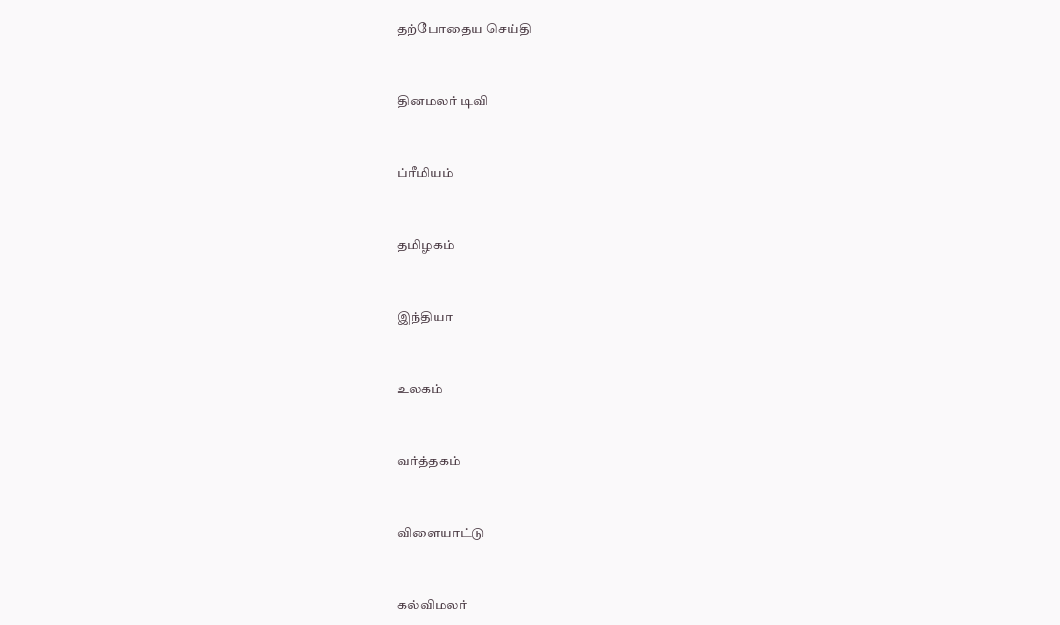தற்போதைய செய்தி


தினமலர் டிவி


ப்ரீமியம்


தமிழகம்


இந்தியா


உலகம்


வர்த்தகம்


விளையாட்டு


கல்விமலர்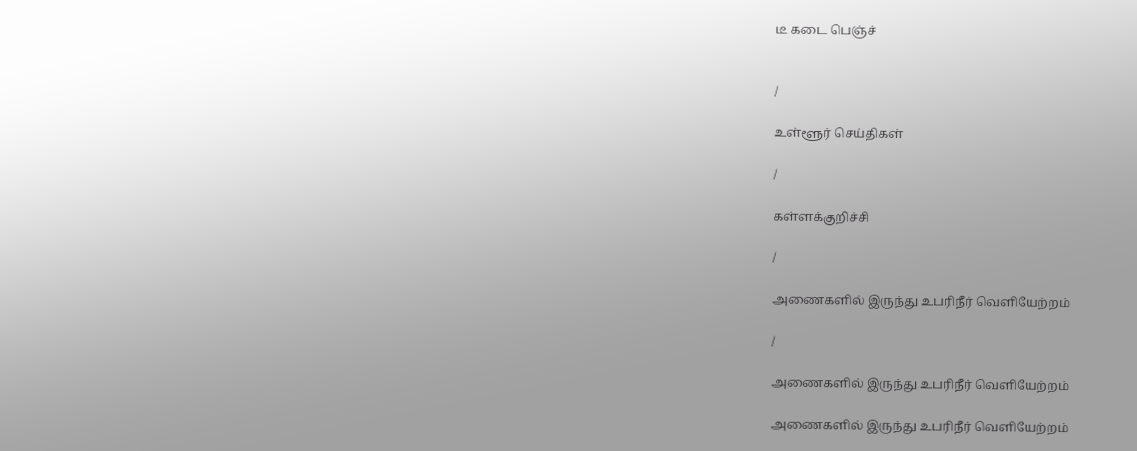டீ கடை பெஞ்ச்


/

உள்ளூர் செய்திகள்

/

கள்ளக்குறிச்சி

/

அணைகளில் இருந்து உபரிநீர் வெளியேற்றம்

/

அணைகளில் இருந்து உபரிநீர் வெளியேற்றம்

அணைகளில் இருந்து உபரிநீர் வெளியேற்றம்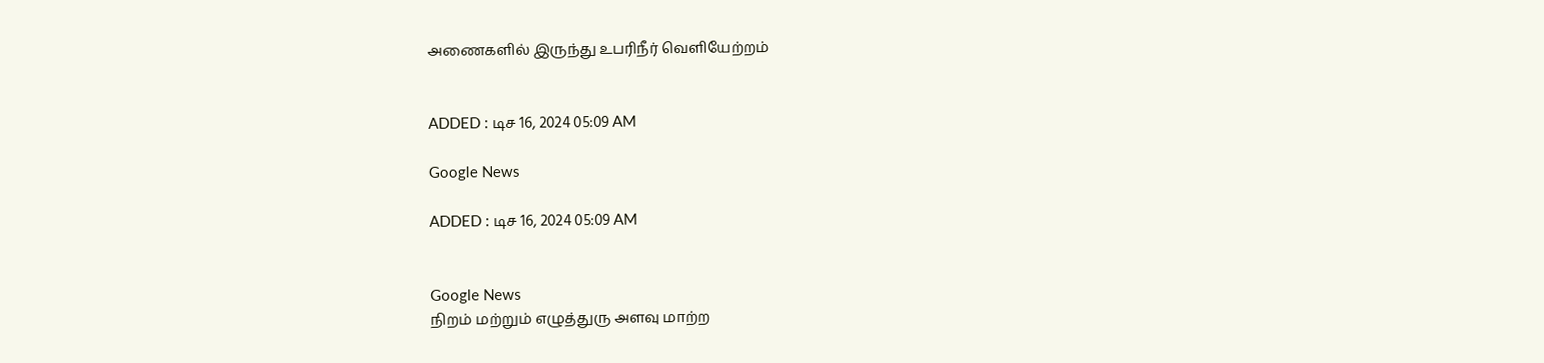அணைகளில் இருந்து உபரிநீர் வெளியேற்றம்


ADDED : டிச 16, 2024 05:09 AM

Google News

ADDED : டிச 16, 2024 05:09 AM


Google News
நிறம் மற்றும் எழுத்துரு அளவு மாற்ற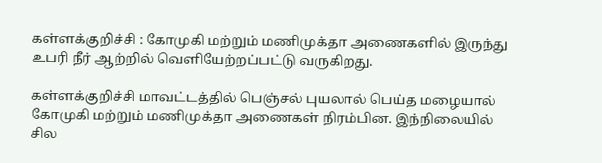கள்ளக்குறிச்சி : கோமுகி மற்றும் மணிமுக்தா அணைகளில் இருந்து உபரி நீர் ஆற்றில் வெளியேற்றப்பட்டு வருகிறது.

கள்ளக்குறிச்சி மாவட்டத்தில் பெஞ்சல் புயலால் பெய்த மழையால் கோமுகி மற்றும் மணிமுக்தா அணைகள் நிரம்பின. இந்நிலையில் சில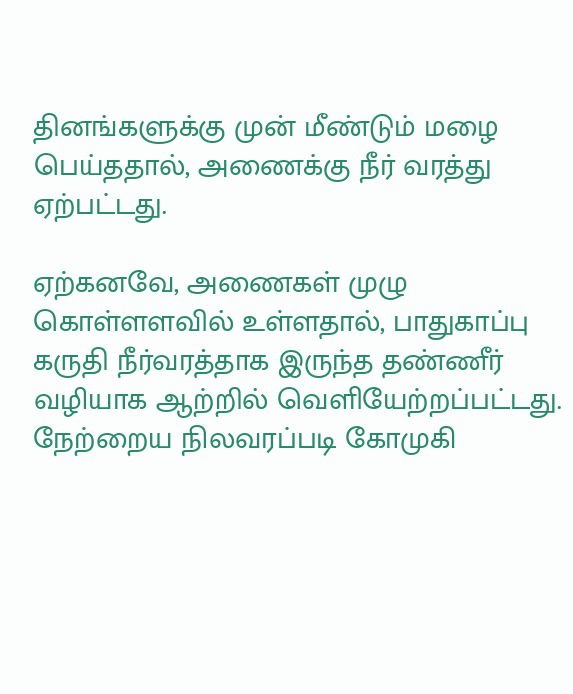தினங்களுக்கு முன் மீண்டும் மழை பெய்ததால், அணைக்கு நீர் வரத்து ஏற்பட்டது.

ஏற்கனவே, அணைகள் முழு கொள்ளளவில் உள்ளதால், பாதுகாப்பு கருதி நீர்வரத்தாக இருந்த தண்ணீர் வழியாக ஆற்றில் வெளியேற்றப்பட்டது. நேற்றைய நிலவரப்படி கோமுகி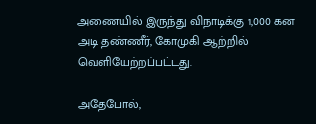அணையில் இருந்து விநாடிக்கு 1,000 கன அடி தண்ணீர், கோமுகி ஆற்றில் வெளியேற்றப்பட்டது.

அதேபோல்,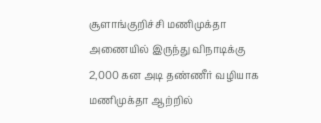சூளாங்குறிச்சி மணிமுக்தா அணையில் இருந்து விநாடிக்கு 2,000 கன அடி தண்ணீர் வழியாக மணிமுக்தா ஆற்றில்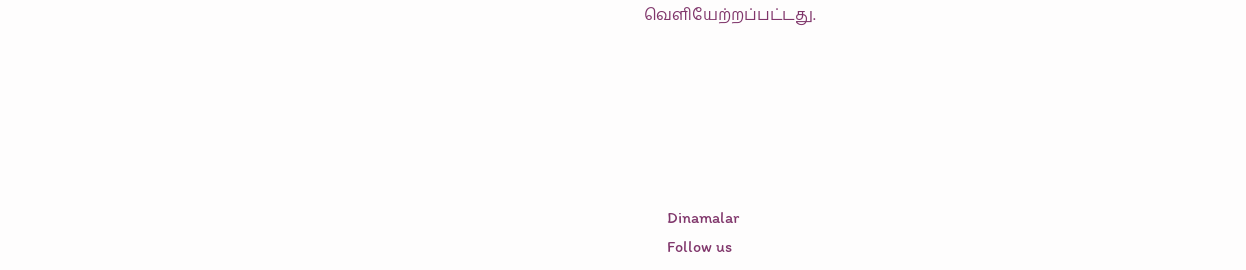வெளியேற்றப்பட்டது.






      Dinamalar
      Follow us